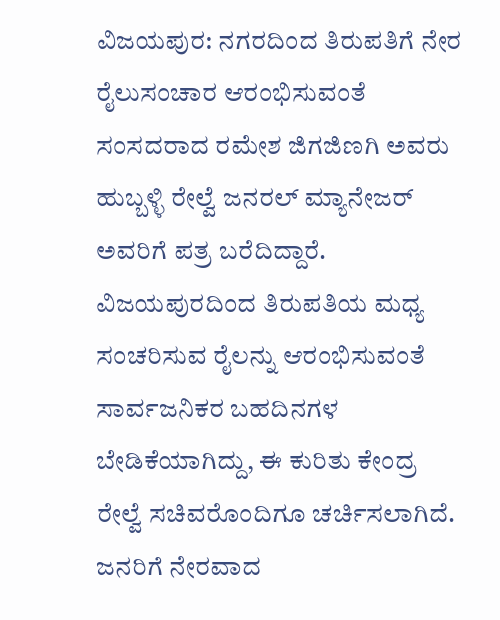ವಿಜಯಪುರ: ನಗರದಿಂದ ತಿರುಪತಿಗೆ ನೇರ ರೈಲುಸಂಚಾರ ಆರಂಭಿಸುವಂತೆ ಸಂಸದರಾದ ರಮೇಶ ಜಿಗಜಿಣಗಿ ಅವರು ಹುಬ್ಬಳ್ಳಿ ರೇಲ್ವೆ ಜನರಲ್ ಮ್ಯಾನೇಜರ್ ಅವರಿಗೆ ಪತ್ರ ಬರೆದಿದ್ದಾರೆ.
ವಿಜಯಪುರದಿಂದ ತಿರುಪತಿಯ ಮಧ್ಯ ಸಂಚರಿಸುವ ರೈಲನ್ನು ಆರಂಭಿಸುವಂತೆ ಸಾರ್ವಜನಿಕರ ಬಹದಿನಗಳ ಬೇಡಿಕೆಯಾಗಿದ್ದು, ಈ ಕುರಿತು ಕೇಂದ್ರ ರೇಲ್ವೆ ಸಚಿವರೊಂದಿಗೂ ಚರ್ಚಿಸಲಾಗಿದೆ. ಜನರಿಗೆ ನೇರವಾದ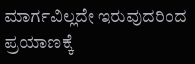ಮಾರ್ಗವಿಲ್ಲದೇ ಇರುವುದರಿಂದ ಪ್ರಯಾಣಕ್ಕೆ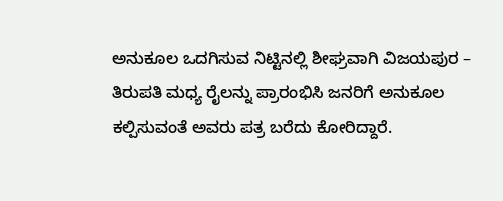ಅನುಕೂಲ ಒದಗಿಸುವ ನಿಟ್ಟಿನಲ್ಲಿ ಶೀಘ್ರವಾಗಿ ವಿಜಯಪುರ – ತಿರುಪತಿ ಮಧ್ಯ ರೈಲನ್ನು ಪ್ರಾರಂಭಿಸಿ ಜನರಿಗೆ ಅನುಕೂಲ ಕಲ್ಪಿಸುವಂತೆ ಅವರು ಪತ್ರ ಬರೆದು ಕೋರಿದ್ದಾರೆ.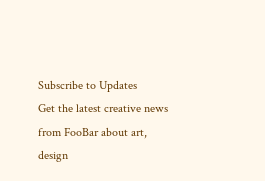Subscribe to Updates
Get the latest creative news from FooBar about art, design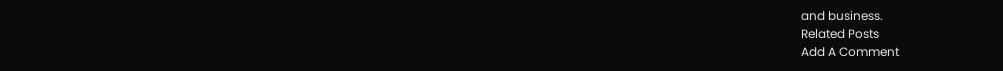and business.
Related Posts
Add A Comment